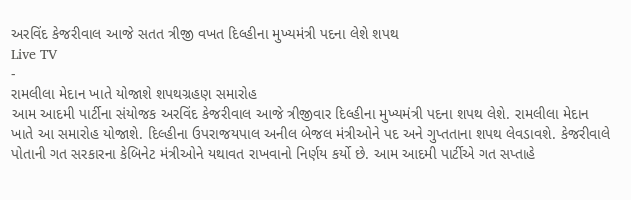અરવિંદ કેજરીવાલ આજે સતત ત્રીજી વખત દિલ્હીના મુખ્યમંત્રી પદના લેશે શપથ
Live TV
-
રામલીલા મેદાન ખાતે યોજાશે શપથગ્રહણ સમારોહ
આમ આદમી પાર્ટીના સંયોજક અરવિંદ કેજરીવાલ આજે ત્રીજીવાર દિલ્હીના મુખ્યમંત્રી પદના શપથ લેશે. રામલીલા મેદાન ખાતે આ સમારોહ યોજાશે. દિલ્હીના ઉપરાજયપાલ અનીલ બેજલ મંત્રીઓને પદ અને ગુપ્તતાના શપથ લેવડાવશે. કેજરીવાલે પોતાની ગત સરકારના કેબિનેટ મંત્રીઓને યથાવત રાખવાનો નિર્ણય કર્યો છે. આમ આદમી પાર્ટીએ ગત સપ્તાહે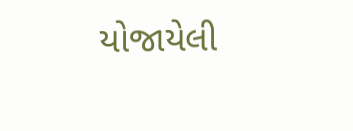યોજાયેલી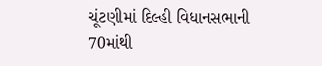ચૂંટણીમાં દિલ્હી વિધાનસભાની 70માંથી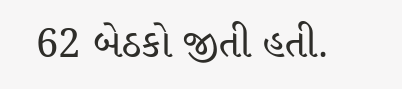62 બેઠકો જીતી હતી.